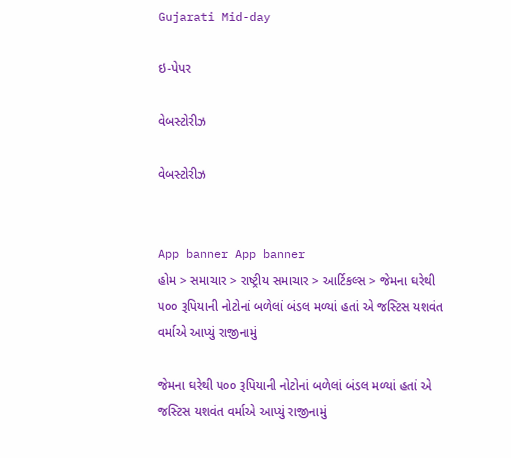Gujarati Mid-day

ઇ-પેપર

વેબસ્ટોરીઝ

વેબસ્ટોરીઝ


App banner App banner
હોમ > સમાચાર > રાષ્ટ્રીય સમાચાર > આર્ટિકલ્સ > જેમના ઘરેથી ૫૦૦ રૂપિયાની નોટોનાં બળેલાં બંડલ મળ્યાં હતાં એ જસ્ટિસ યશવંત વર્માએ આપ્યું રાજીનામું

જેમના ઘરેથી ૫૦૦ રૂપિયાની નોટોનાં બળેલાં બંડલ મળ્યાં હતાં એ જસ્ટિસ યશવંત વર્માએ આપ્યું રાજીનામું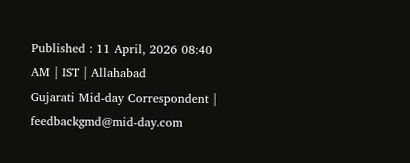Published : 11 April, 2026 08:40 AM | IST | Allahabad
Gujarati Mid-day Correspondent | feedbackgmd@mid-day.com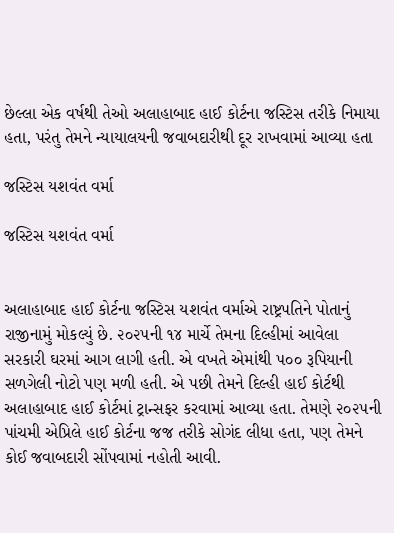છેલ્લા એક વર્ષથી તેઓ અલાહાબાદ હાઈ કોર્ટના જસ્ટિસ તરીકે નિમાયા હતા, પરંતુ તેમને ન્યાયાલયની જવાબદારીથી દૂર રાખવામાં આવ્યા હતા

જસ્ટિસ યશવંત વર્મા

જસ્ટિસ યશવંત વર્મા


અલાહાબાદ હાઈ કોર્ટના જસ્ટિસ યશવંત વર્માએ રાષ્ટ્રપતિને પોતાનું રાજીનામું મોકલ્યું છે. ૨૦૨૫ની ૧૪ માર્ચે તેમના દિલ્હીમાં આવેલા સરકારી ઘરમાં આગ લાગી હતી. એ વખતે એમાંથી ૫૦૦ રૂપિયાની સળગેલી નોટો પણ મળી હતી. એ પછી તેમને દિલ્હી હાઈ કોર્ટથી અલાહાબાદ હાઈ કોર્ટમાં ટ્રાન્સફર કરવામાં આવ્યા હતા. તેમણે ૨૦૨૫ની પાંચમી એપ્રિલે હાઈ કોર્ટના જજ તરીકે સોગંદ લીધા હતા, પણ તેમને કોઈ જવાબદારી સોંપવામાં નહોતી આવી.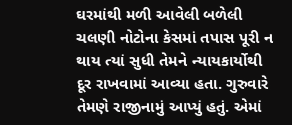ઘરમાંથી મળી આવેલી બળેલી ચલણી નોટોના કેસમાં તપાસ પૂરી ન થાય ત્યાં સુધી તેમને ન્યાયકાર્યોથી દૂર રાખવામાં આવ્યા હતા. ગુરુવારે તેમણે રાજીનામું આપ્યું હતું. એમાં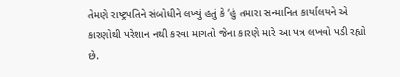તેમણે રાષ્ટ્રપતિને સંબોધીને લખ્યું હતું કે ‘હું તમારા સન્માનિત કાર્યાલયને એ કારણોથી પરેશાન નથી કરવા માગતો જેના કારણે મારે આ પત્ર લખવો પડી રહ્યો છે.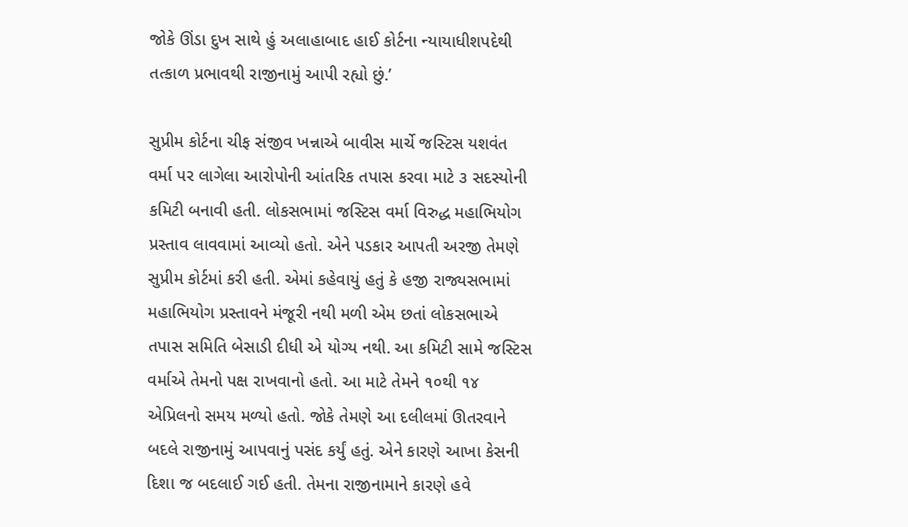જોકે ઊંડા દુખ સાથે હું અલાહાબાદ હાઈ કોર્ટના ન્યાયાધીશપદેથી તત્કાળ પ્રભાવથી રાજીનામું આપી રહ્યો છું.’

સુપ્રીમ કોર્ટના ચીફ સંજીવ ખન્નાએ બાવીસ માર્ચે જસ્ટિસ યશવંત વર્મા પર લાગેલા આરોપોની આંતરિક તપાસ કરવા માટે ૩ સદસ્યોની કમિટી બનાવી હતી. લોકસભામાં જસ્ટિસ વર્મા વિરુદ્ધ મહાભિયોગ પ્રસ્તાવ લાવવામાં આવ્યો હતો. એને પડકાર આપતી અરજી તેમણે સુપ્રીમ કોર્ટમાં કરી હતી. એમાં કહેવાયું હતું કે હજી રાજ્યસભામાં મહાભિયોગ પ્રસ્તાવને મંજૂરી નથી મળી એમ છતાં લોકસભાએ તપાસ સમિતિ બેસાડી દીધી એ યોગ્ય નથી. આ કમિટી સામે જસ્ટિસ વર્માએ તેમનો પક્ષ રાખવાનો હતો. આ માટે તેમને ૧૦થી ૧૪ એપ્રિલનો સમય મળ્યો હતો. જોકે તેમણે આ દલીલમાં ઊતરવાને બદલે રાજીનામું આપવાનું પસંદ કર્યું હતું. એને કારણે આખા કેસની દિશા જ બદલાઈ ગઈ હતી. તેમના રાજીનામાને કારણે હવે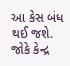આ કેસ બંધ થઈ જશે. જોકે કેન્દ્ર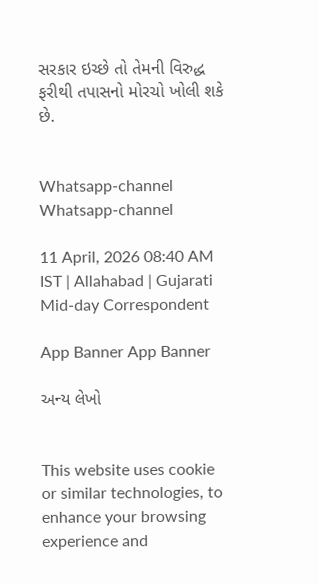સરકાર ઇચ્છે તો તેમની વિરુદ્ધ ફરીથી તપાસનો મોરચો ખોલી શકે છે.


Whatsapp-channel Whatsapp-channel

11 April, 2026 08:40 AM IST | Allahabad | Gujarati Mid-day Correspondent

App Banner App Banner

અન્ય લેખો


This website uses cookie or similar technologies, to enhance your browsing experience and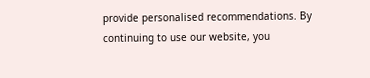provide personalised recommendations. By continuing to use our website, you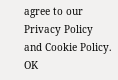agree to our Privacy Policy and Cookie Policy. OK